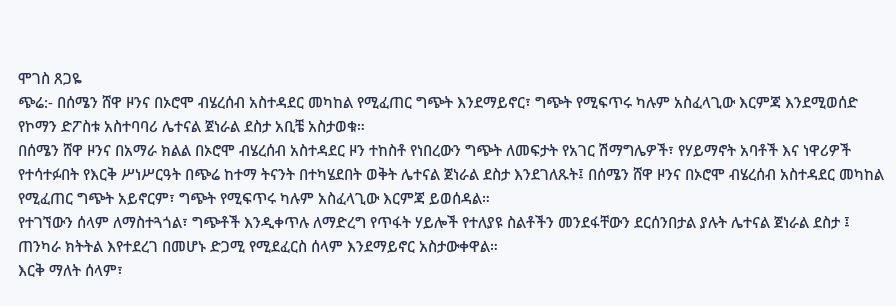ሞገስ ጸጋዬ
ጭሬ:- በሰሜን ሸዋ ዞንና በኦሮሞ ብሄረሰብ አስተዳደር መካከል የሚፈጠር ግጭት እንደማይኖር፣ ግጭት የሚፍጥሩ ካሉም አስፈላጊው እርምጃ እንደሚወሰድ የኮማን ድፖስቱ አስተባባሪ ሌተናል ጀነራል ደስታ አቢቼ አስታወቁ።
በሰሜን ሸዋ ዞንና በአማራ ክልል በኦሮሞ ብሄረሰብ አስተዳደር ዞን ተከስቶ የነበረውን ግጭት ለመፍታት የአገር ሽማግሌዎች፣ የሃይማኖት አባቶች እና ነዋሪዎች የተሳተፉበት የእርቅ ሥነሥርዓት በጭሬ ከተማ ትናንት በተካሄደበት ወቅት ሌተናል ጀነራል ደስታ እንደገለጹት፤ በሰሜን ሸዋ ዞንና በኦሮሞ ብሄረሰብ አስተዳደር መካከል የሚፈጠር ግጭት አይኖርም፣ ግጭት የሚፍጥሩ ካሉም አስፈላጊው እርምጃ ይወሰዳል።
የተገኘውን ሰላም ለማስተጓጎል፣ ግጭቶች እንዲቀጥሉ ለማድረግ የጥፋት ሃይሎች የተለያዩ ስልቶችን መንደፋቸውን ደርሰንበታል ያሉት ሌተናል ጀነራል ደስታ ፤ ጠንካራ ክትትል እየተደረገ በመሆኑ ድጋሚ የሚደፈርስ ሰላም እንደማይኖር አስታውቀዋል።
እርቅ ማለት ሰላም፣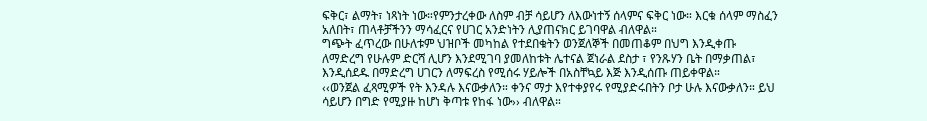ፍቅር፣ ልማት፣ ነጻነት ነው።የምንታረቀው ለስም ብቻ ሳይሆን ለእውነተኝ ሰላምና ፍቅር ነው። እርቁ ሰላም ማስፈን አለበት፣ ጠላቶቻችንን ማሳፈርና የሀገር አንድነትን ሊያጠናክር ይገባዋል ብለዋል።
ግጭት ፈጥረው በሁለቱም ህዝቦች መካከል የተደበቁትን ወንጀለኞች በመጠቆም በህግ እንዲቀጡ ለማድረግ የሁሉም ድርሻ ሊሆን እንደሚገባ ያመለከቱት ሌተናል ጀነራል ደስታ ፣ የንጹሃን ቤት በማቃጠል፣ እንዲሰደዱ በማድረግ ሀገርን ለማፍረስ የሚሰሩ ሃይሎች በአስቸኳይ እጅ እንዲሰጡ ጠይቀዋል።
‹‹ወንጀል ፈጻሚዎች የት እንዳሉ እናውቃለን። ቀንና ማታ እየተቀያየሩ የሚያድሩበትን ቦታ ሁሉ እናውቃለን። ይህ ሳይሆን በግድ የሚያዙ ከሆነ ቅጣቱ የከፋ ነው›› ብለዋል።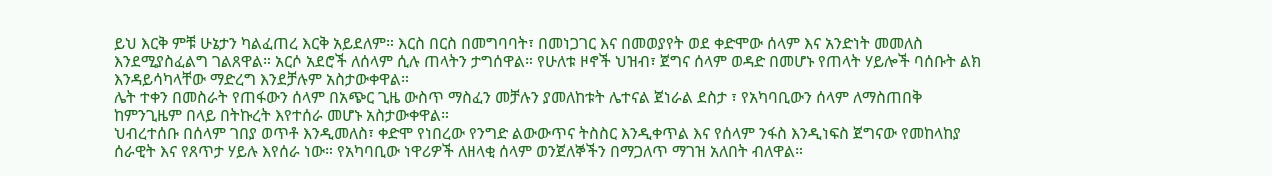ይህ እርቅ ምቹ ሁኔታን ካልፈጠረ እርቅ አይደለም። እርስ በርስ በመግባባት፣ በመነጋገር እና በመወያየት ወደ ቀድሞው ሰላም እና አንድነት መመለስ እንደሚያስፈልግ ገልጸዋል። አርሶ አደሮች ለሰላም ሲሉ ጠላትን ታግሰዋል። የሁለቱ ዞኖች ህዝብ፣ ጀግና ሰላም ወዳድ በመሆኑ የጠላት ሃይሎች ባሰቡት ልክ እንዳይሳካላቸው ማድረግ እንደቻሉም አስታውቀዋል።
ሌት ተቀን በመስራት የጠፋውን ሰላም በአጭር ጊዜ ውስጥ ማስፈን መቻሉን ያመለከቱት ሌተናል ጀነራል ደስታ ፣ የአካባቢውን ሰላም ለማስጠበቅ ከምንጊዜም በላይ በትኩረት እየተሰራ መሆኑ አስታውቀዋል።
ህብረተሰቡ በሰላም ገበያ ወጥቶ እንዲመለስ፣ ቀድሞ የነበረው የንግድ ልውውጥና ትስስር እንዲቀጥል እና የሰላም ንፋስ እንዲነፍስ ጀግናው የመከላከያ ሰራዊት እና የጸጥታ ሃይሉ እየሰራ ነው። የአካባቢው ነዋሪዎች ለዘላቂ ሰላም ወንጀለኞችን በማጋለጥ ማገዝ አለበት ብለዋል።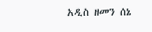አዲስ ዘመን ሰኔ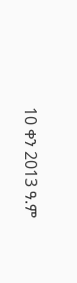10 ቀን 2013 ዓ.ም